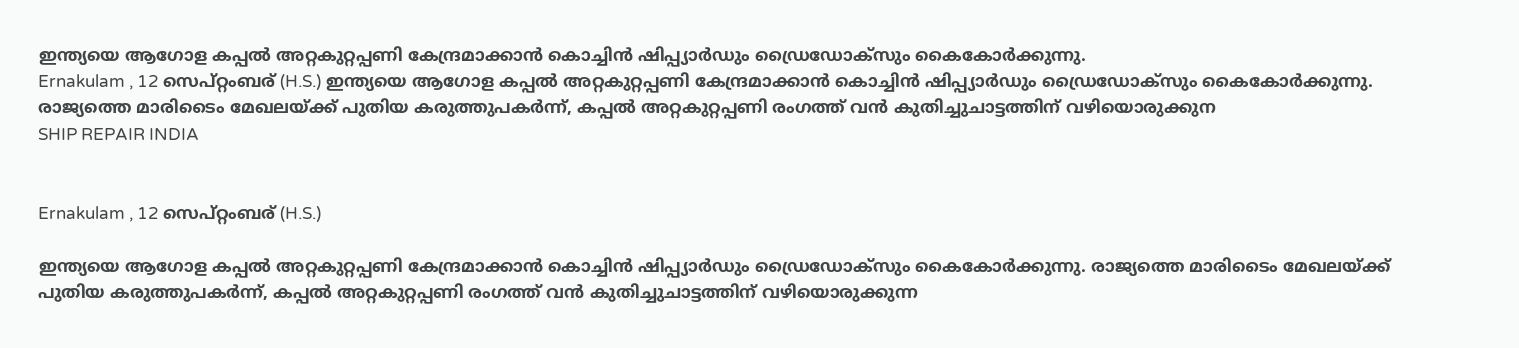ഇന്ത്യയെ ആഗോള കപ്പൽ അറ്റകുറ്റപ്പണി കേന്ദ്രമാക്കാൻ കൊച്ചിൻ ഷിപ്പ്യാർഡും ഡ്രൈഡോക്സും കൈകോർക്കുന്നു.
Ernakulam , 12 സെപ്റ്റംബര് (H.S.) ഇന്ത്യയെ ആഗോള കപ്പൽ അറ്റകുറ്റപ്പണി കേന്ദ്രമാക്കാൻ കൊച്ചിൻ ഷിപ്പ്യാർഡും ഡ്രൈഡോക്സും കൈകോർക്കുന്നു. രാജ്യത്തെ മാരിടൈം മേഖലയ്ക്ക് പുതിയ കരുത്തുപകർന്ന്, കപ്പൽ അറ്റകുറ്റപ്പണി രംഗത്ത് വൻ കുതിച്ചുചാട്ടത്തിന് വഴിയൊരുക്കുന
SHIP REPAIR INDIA


Ernakulam , 12 സെപ്റ്റംബര് (H.S.)

ഇന്ത്യയെ ആഗോള കപ്പൽ അറ്റകുറ്റപ്പണി കേന്ദ്രമാക്കാൻ കൊച്ചിൻ ഷിപ്പ്യാർഡും ഡ്രൈഡോക്സും കൈകോർക്കുന്നു. രാജ്യത്തെ മാരിടൈം മേഖലയ്ക്ക് പുതിയ കരുത്തുപകർന്ന്, കപ്പൽ അറ്റകുറ്റപ്പണി രംഗത്ത് വൻ കുതിച്ചുചാട്ടത്തിന് വഴിയൊരുക്കുന്ന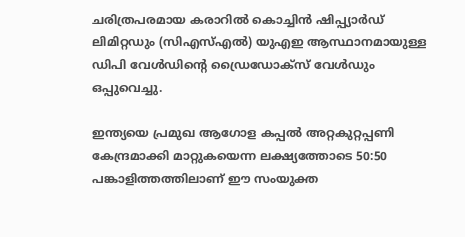ചരിത്രപരമായ കരാറിൽ കൊച്ചിൻ ഷിപ്പ്യാർഡ് ലിമിറ്റഡും (സിഎസ്എൽ) യുഎഇ ആസ്ഥാനമായുള്ള ഡിപി വേൾഡിൻ്റെ ഡ്രൈഡോക്സ് വേൾഡും ഒപ്പുവെച്ചു.

ഇന്ത്യയെ പ്രമുഖ ആഗോള കപ്പൽ അറ്റകുറ്റപ്പണി കേന്ദ്രമാക്കി മാറ്റുകയെന്ന ലക്ഷ്യത്തോടെ 50:50 പങ്കാളിത്തത്തിലാണ് ഈ സംയുക്ത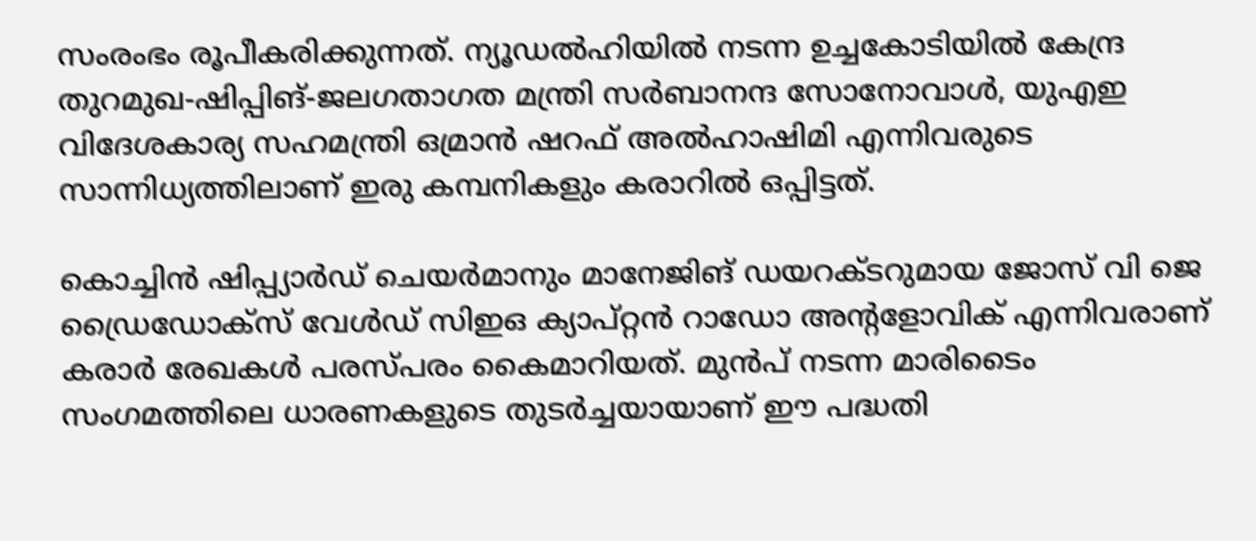സംരംഭം രൂപീകരിക്കുന്നത്. ന്യൂഡൽഹിയിൽ നടന്ന ഉച്ചകോടിയിൽ കേന്ദ്ര തുറമുഖ-ഷിപ്പിങ്-ജലഗതാഗത മന്ത്രി സർബാനന്ദ സോനോവാൾ, യുഎഇ വിദേശകാര്യ സഹമന്ത്രി ഒമ്രാൻ ഷറഫ് അൽഹാഷിമി എന്നിവരുടെ സാന്നിധ്യത്തിലാണ് ഇരു കമ്പനികളും കരാറിൽ ഒപ്പിട്ടത്.

കൊച്ചിൻ ഷിപ്പ്യാർഡ് ചെയർമാനും മാനേജിങ് ഡയറക്ടറുമായ ജോസ് വി ജെ ഡ്രൈഡോക്സ് വേൾഡ് സിഇഒ ക്യാപ്റ്റൻ റാഡോ അൻ്റളോവിക് എന്നിവരാണ് കരാർ രേഖകൾ പരസ്പരം കൈമാറിയത്. മുൻപ് നടന്ന മാരിടൈം സംഗമത്തിലെ ധാരണകളുടെ തുടർച്ചയായാണ് ഈ പദ്ധതി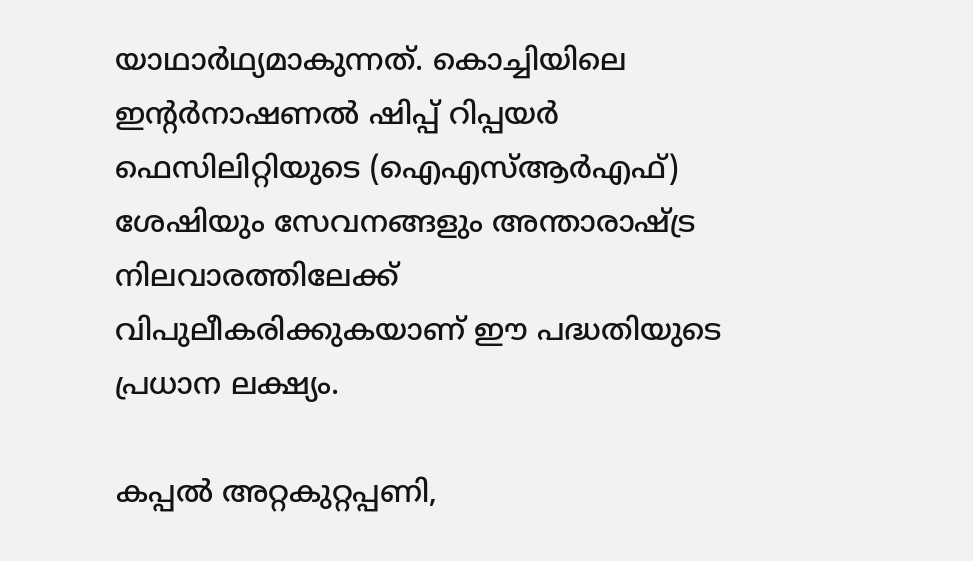യാഥാർഥ്യമാകുന്നത്. കൊച്ചിയിലെ ഇൻ്റർനാഷണൽ ഷിപ്പ് റിപ്പയർ ഫെസിലിറ്റിയുടെ (ഐഎസ്ആർഎഫ്) ശേഷിയും സേവനങ്ങളും അന്താരാഷ്ട്ര നിലവാരത്തിലേക്ക് വിപുലീകരിക്കുകയാണ് ഈ പദ്ധതിയുടെ പ്രധാന ലക്ഷ്യം.

കപ്പൽ അറ്റകുറ്റപ്പണി,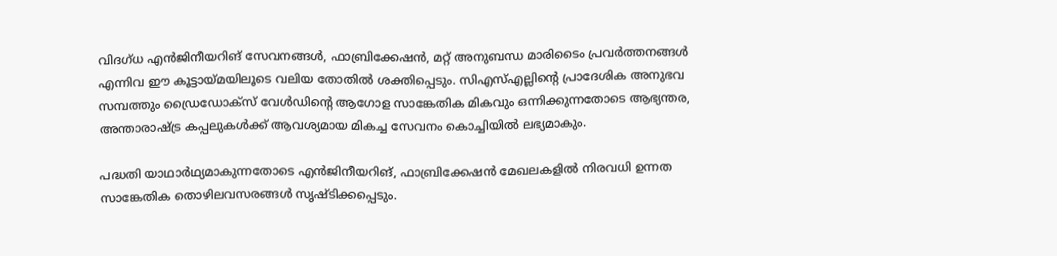വിദഗ്ധ എൻജിനീയറിങ് സേവനങ്ങൾ, ഫാബ്രിക്കേഷൻ, മറ്റ് അനുബന്ധ മാരിടൈം പ്രവർത്തനങ്ങൾ എന്നിവ ഈ കൂട്ടായ്മയിലൂടെ വലിയ തോതിൽ ശക്തിപ്പെടും. സിഎസ്എല്ലിൻ്റെ പ്രാദേശിക അനുഭവ സമ്പത്തും ഡ്രൈഡോക്സ് വേൾഡിൻ്റെ ആഗോള സാങ്കേതിക മികവും ഒന്നിക്കുന്നതോടെ ആഭ്യന്തര, അന്താരാഷ്ട്ര കപ്പലുകൾക്ക് ആവശ്യമായ മികച്ച സേവനം കൊച്ചിയിൽ ലഭ്യമാകും.

പദ്ധതി യാഥാർഥ്യമാകുന്നതോടെ എൻജിനീയറിങ്, ഫാബ്രിക്കേഷൻ മേഖലകളിൽ നിരവധി ഉന്നത സാങ്കേതിക തൊഴിലവസരങ്ങൾ സൃഷ്ടിക്കപ്പെടും.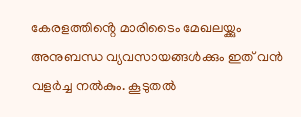കേരളത്തിൻ്റെ മാരിടൈം മേഖലയ്ക്കും അനുബന്ധ വ്യവസായങ്ങൾക്കും ഇത് വൻ വളർച്ച നൽകും. കൂടുതൽ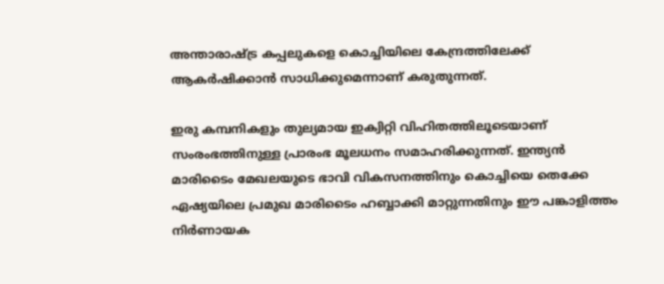അന്താരാഷ്ട്ര കപ്പലുകളെ കൊച്ചിയിലെ കേന്ദ്രത്തിലേക്ക് ആകർഷിക്കാൻ സാധിക്കുമെന്നാണ് കരുതുന്നത്.

ഇരു കമ്പനികളും തുല്യമായ ഇക്വിറ്റി വിഹിതത്തിലൂടെയാണ് സംരംഭത്തിനുള്ള പ്രാരംഭ മൂലധനം സമാഹരിക്കുന്നത്. ഇന്ത്യൻ മാരിടൈം മേഖലയുടെ ഭാവി വികസനത്തിനും കൊച്ചിയെ തെക്കേ ഏഷ്യയിലെ പ്രമുഖ മാരിടൈം ഹബ്ബാക്കി മാറ്റുന്നതിനും ഈ പങ്കാളിത്തം നിർണായക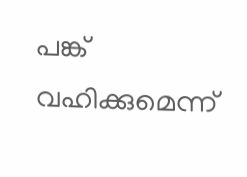പങ്ക് വഹിക്കുമെന്ന്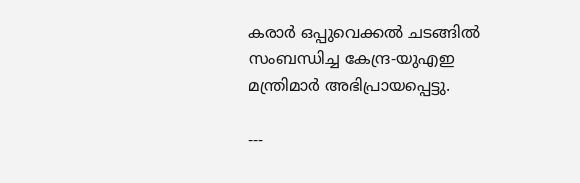കരാർ ഒപ്പുവെക്കൽ ചടങ്ങിൽ സംബന്ധിച്ച കേന്ദ്ര-യുഎഇ മന്ത്രിമാർ അഭിപ്രായപ്പെട്ടു.

---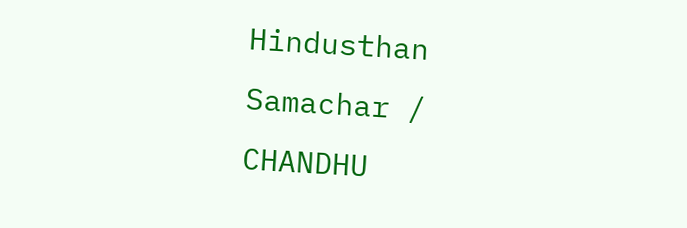Hindusthan Samachar / CHANDHU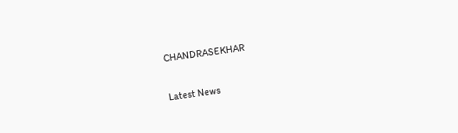CHANDRASEKHAR


Latest News